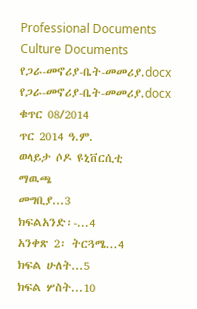Professional Documents
Culture Documents
የጋራ-መኖሪያ-ቤት-መመሪያ.docx
የጋራ-መኖሪያ-ቤት-መመሪያ.docx
ቁጥር 08/2014
ጥር 2014 ዓ.ም.
ወላይታ ሶዶ ዩኒቨርሲቲ
ማዉጫ
መግቢያ...3
ክፍልአንድ፡-...4
አንቀጽ 2፡ ትርጓሜ...4
ክፍል ሁለት...5
ክፍል ሦስት...10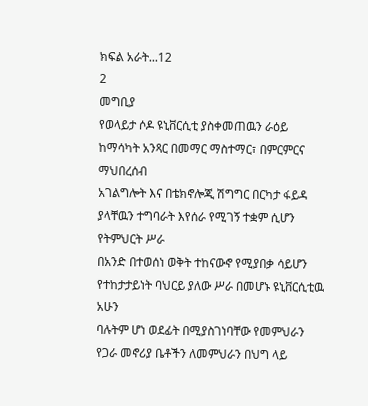ክፍል አራት...12
2
መግቢያ
የወላይታ ሶዶ ዩኒቨርሲቲ ያስቀመጠዉን ራዕይ ከማሳካት አንጻር በመማር ማስተማር፣ በምርምርና ማህበረሰብ
አገልግሎት እና በቴክኖሎጂ ሽግግር በርካታ ፋይዳ ያላቸዉን ተግባራት እየሰራ የሚገኝ ተቋም ሲሆን የትምህርት ሥራ
በአንድ በተወሰነ ወቅት ተከናውኖ የሚያበቃ ሳይሆን የተከታታይነት ባህርይ ያለው ሥራ በመሆኑ ዩኒቨርሲቲዉ አሁን
ባሉትም ሆነ ወደፊት በሚያስገነባቸው የመምህራን የጋራ መኖሪያ ቤቶችን ለመምህራን በህግ ላይ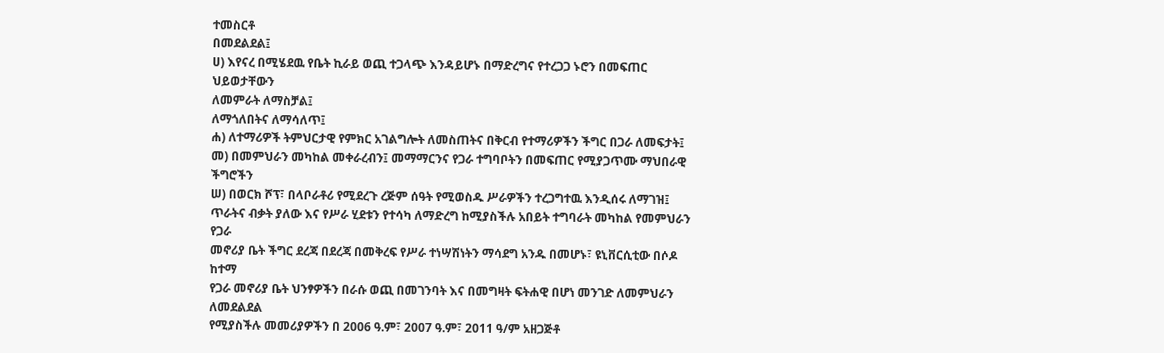ተመስርቶ
በመደልደል፤
ሀ) እየናረ በሚሄደዉ የቤት ኪራይ ወጪ ተጋላጭ እንዳይሆኑ በማድረግና የተረጋጋ ኑሮን በመፍጠር ህይወታቸውን
ለመምራት ለማስቻል፤
ለማጎለበትና ለማሳለጥ፤
ሐ) ለተማሪዎች ትምህርታዊ የምክር አገልግሎት ለመስጠትና በቅርብ የተማሪዎችን ችግር በጋራ ለመፍታት፤
መ) በመምህራን መካከል መቀራረብን፤ መማማርንና የጋራ ተግባቦትን በመፍጠር የሚያጋጥሙ ማህበራዊ ችግሮችን
ሠ) በወርክ ሾፕ፣ በላቦራቶሪ የሚደረጉ ረጅም ሰዓት የሚወስዱ ሥራዎችን ተረጋግተዉ እንዲሰሩ ለማገዝ፤
ጥራትና ብቃት ያለው እና የሥራ ሂደቱን የተሳካ ለማድረግ ከሚያስችሉ አበይት ተግባራት መካከል የመምህራን የጋራ
መኖሪያ ቤት ችግር ደረጃ በደረጃ በመቅረፍ የሥራ ተነሣሽነትን ማሳደግ አንዱ በመሆኑ፣ ዩኒቨርሲቲው በሶዶ ከተማ
የጋራ መኖሪያ ቤት ህንፃዎችን በራሱ ወጪ በመገንባት እና በመግዛት ፍትሐዊ በሆነ መንገድ ለመምህራን ለመደልደል
የሚያስችሉ መመሪያዎችን በ 2006 ዓ.ም፣ 2007 ዓ.ም፣ 2011 ዓ/ም አዘጋጅቶ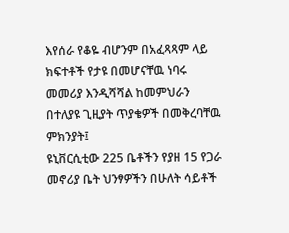እየሰራ የቆዬ ብሆንም በአፈጻጻም ላይ
ክፍተቶች የታዩ በመሆናቸዉ ነባሩ መመሪያ እንዲሻሻል ከመምህራን በተለያዩ ጊዚያት ጥያቄዎች በመቅረባቸዉ
ምክንያት፤
ዩኒቨርሲቲው 225 ቤቶችን የያዘ 15 የጋራ መኖሪያ ቤት ህንፃዎችን በሁለት ሳይቶች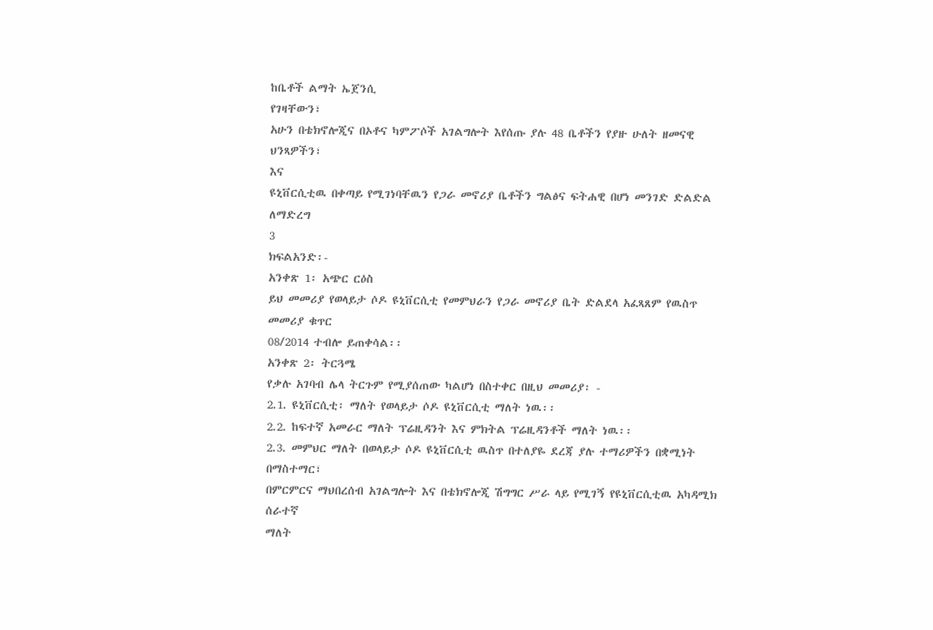ከቤቶች ልማት ኤጀንሲ
የገዛቸውን፣
አሁን በቴክኖሎጂና በኦቶና ካምፖሶች አገልግሎት እየሰጡ ያሉ 48 ቤቶችን የያዙ ሁለት ዘመናዊ ህንጻዎችን፣
እና
ዩኒቨርሲቲዉ በቀጣይ የሚገነባቸዉን የጋራ መኖሪያ ቤቶችን ግልፅና ፍትሐዊ በሆነ መንገድ ድልድል ለማድረግ
3
ክፍልአንድ፡-
አንቀጽ 1፡ አጭር ርዕስ
ይህ መመሪያ የወላይታ ሶዶ ዩኒቨርሲቲ የመምህራን የጋራ መኖሪያ ቤት ድልደላ አፈጻጸም የዉስጥ መመሪያ ቁጥር
08/2014 ተብሎ ይጠቀሳል፡፡
አንቀጽ 2፡ ትርጓሜ
የቃሉ አገባብ ሌላ ትርጉም የሚያሰጠው ካልሆነ በስተቀር በዚህ መመሪያ፡ -
2.1. ዩኒቨርሲቲ፡ ማለት የወላይታ ሶዶ ዩኒቨርሲቲ ማለት ነዉ፡፡
2.2. ከፍተኛ አመራር ማለት ፕሬዚዳንት እና ምክትል ፕሬዚዳንቶች ማለት ነዉ፡፡
2.3. መምህር ማለት በወላይታ ሶዶ ዩኒቨርሲቲ ዉስጥ በተለያዬ ደረጃ ያሉ ተማሪዎችን በቋሚነት በማስተማር፣
በምርምርና ማህበረሰብ አገልግሎት እና በቴክኖሎጂ ሽግግር ሥራ ላይ የሚገኝ የዩኒቨርሲቲዉ አካዳሚክ ሰራተኛ
ማለት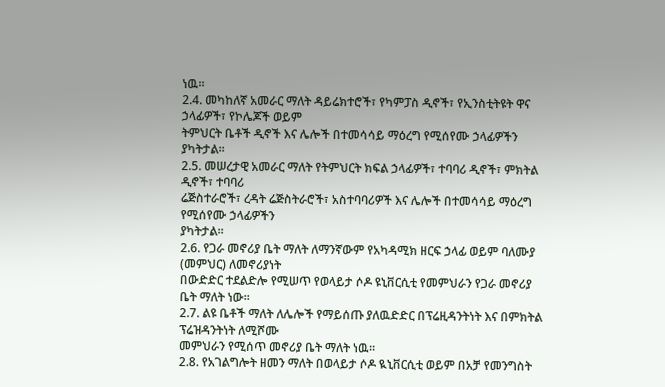ነዉ፡፡
2.4. መካከለኛ አመራር ማለት ዳይሬክተሮች፣ የካምፓስ ዲኖች፣ የኢንስቲትዩት ዋና ኃላፊዎች፣ የኮሌጆች ወይም
ትምህርት ቤቶች ዲኖች እና ሌሎች በተመሳሳይ ማዕረግ የሚሰየሙ ኃላፊዎችን ያካትታል፡፡
2.5. መሠረታዊ አመራር ማለት የትምህርት ክፍል ኃላፊዎች፣ ተባባሪ ዲኖች፣ ምክትል ዲኖች፣ ተባባሪ
ሬጅስተራሮች፣ ረዳት ሬጅስትራሮች፣ አስተባባሪዎች እና ሌሎች በተመሳሳይ ማዕረግ የሚሰየሙ ኃላፊዎችን
ያካትታል፡፡
2.6. የጋራ መኖሪያ ቤት ማለት ለማንኛውም የአካዳሚክ ዘርፍ ኃላፊ ወይም ባለሙያ (መምህር) ለመኖሪያነት
በውድድር ተደልድሎ የሚሠጥ የወላይታ ሶዶ ዩኒቨርሲቲ የመምህራን የጋራ መኖሪያ ቤት ማለት ነው፡፡
2.7. ልዩ ቤቶች ማለት ለሌሎች የማይሰጡ ያለዉድድር በፕሬዚዳንትነት እና በምክትል ፕሬዝዳንትነት ለሚሾሙ
መምህራን የሚሰጥ መኖሪያ ቤት ማለት ነዉ፡፡
2.8. የአገልግሎት ዘመን ማለት በወላይታ ሶዶ ዪኒቨርሲቲ ወይም በአቻ የመንግስት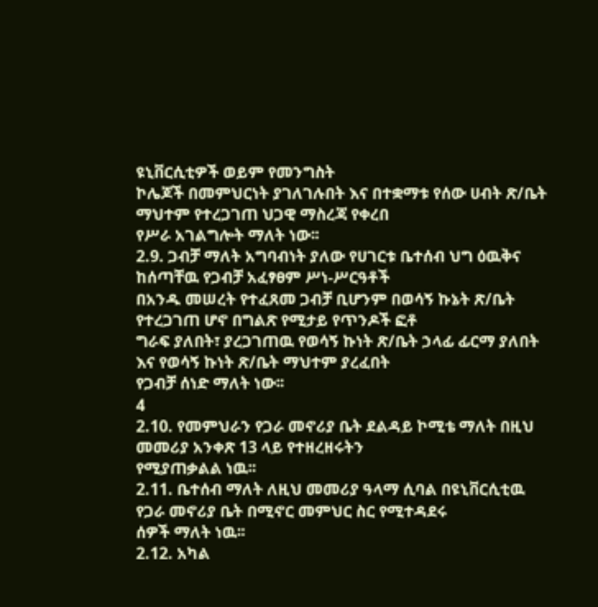ዩኒቨርሲቲዎች ወይም የመንግስት
ኮሌጆች በመምህርነት ያገለገሉበት እና በተቋማቱ የሰው ሀብት ጽ/ቤት ማህተም የተረጋገጠ ህጋዊ ማስረጃ የቀረበ
የሥራ አገልግሎት ማለት ነው፡፡
2.9. ጋብቻ ማለት አግባብነት ያለው የሀገርቱ ቤተሰብ ህግ ዕዉቅና ከሰጣቸዉ የጋብቻ አፈፃፀም ሥነ-ሥርዓቶች
በአንዱ መሠረት የተፈጸመ ጋብቻ ቢሆንም በወሳኝ ኩኔት ጽ/ቤት የተረጋገጠ ሆኖ በግልጽ የሚታይ የጥንዶች ፎቶ
ግራፍ ያለበት፣ ያረጋገጠዉ የወሳኝ ኩነት ጽ/ቤት ኃላፊ ፊርማ ያለበት እና የወሳኝ ኩነት ጽ/ቤት ማህተም ያረፈበት
የጋብቻ ሰነድ ማለት ነው፡፡
4
2.10. የመምህራን የጋራ መኖሪያ ቤት ደልዳይ ኮሚቴ ማለት በዚህ መመሪያ አንቀጽ 13 ላይ የተዘረዘሩትን
የሚያጠቃልል ነዉ፡፡
2.11. ቤተሰብ ማለት ለዚህ መመሪያ ዓላማ ሲባል በዩኒቨርሲቲዉ የጋራ መኖሪያ ቤት በሚኖር መምህር ስር የሚተዳደሩ
ሰዎች ማለት ነዉ፡፡
2.12. አካል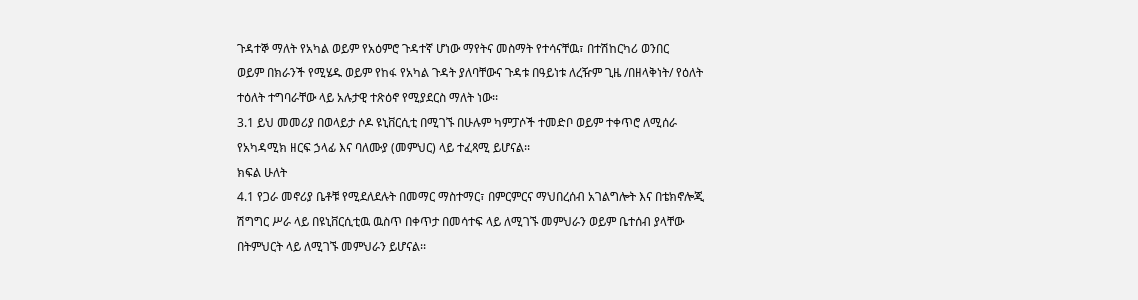ጉዳተኞ ማለት የአካል ወይም የአዕምሮ ጉዳተኛ ሆነው ማየትና መስማት የተሳናቸዉ፣ በተሽከርካሪ ወንበር
ወይም በክራንች የሚሄዱ ወይም የከፋ የአካል ጉዳት ያለባቸውና ጉዳቱ በዓይነቱ ለረዥም ጊዜ /በዘላቅነት/ የዕለት
ተዕለት ተግባራቸው ላይ አሉታዊ ተጽዕኖ የሚያደርስ ማለት ነው፡፡
3.1 ይህ መመሪያ በወላይታ ሶዶ ዩኒቨርሲቲ በሚገኙ በሁሉም ካምፓሶች ተመድቦ ወይም ተቀጥሮ ለሚሰራ
የአካዳሚክ ዘርፍ ኃላፊ እና ባለሙያ (መምህር) ላይ ተፈጻሚ ይሆናል፡፡
ክፍል ሁለት
4.1 የጋራ መኖሪያ ቤቶቹ የሚደለደሉት በመማር ማስተማር፣ በምርምርና ማህበረሰብ አገልግሎት እና በቴክኖሎጂ
ሽግግር ሥራ ላይ በዩኒቨርሲቲዉ ዉስጥ በቀጥታ በመሳተፍ ላይ ለሚገኙ መምህራን ወይም ቤተሰብ ያላቸው
በትምህርት ላይ ለሚገኙ መምህራን ይሆናል፡፡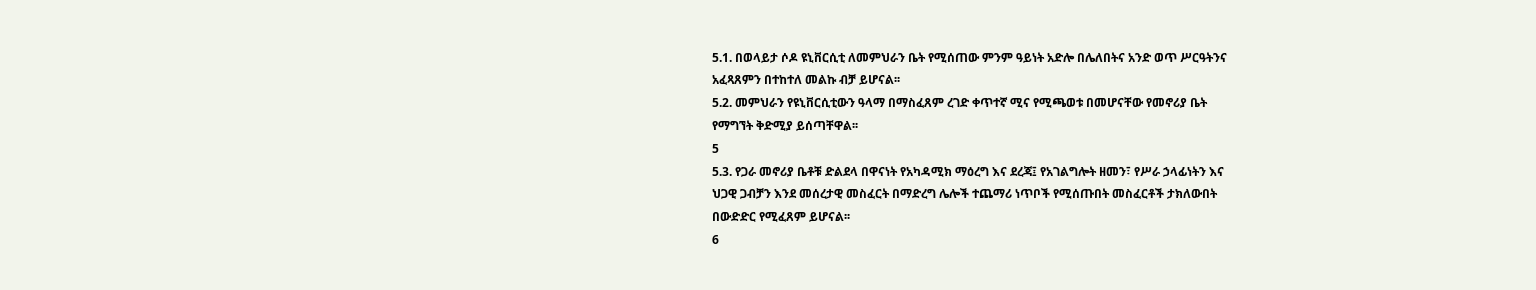5.1. በወላይታ ሶዶ ዩኒቨርሲቲ ለመምህራን ቤት የሚሰጠው ምንም ዓይነት አድሎ በሌለበትና አንድ ወጥ ሥርዓትንና
አፈጻጸምን በተከተለ መልኩ ብቻ ይሆናል፡፡
5.2. መምህራን የዩኒቨርሲቲውን ዓላማ በማስፈጸም ረገድ ቀጥተኛ ሚና የሚጫወቱ በመሆናቸው የመኖሪያ ቤት
የማግኘት ቅድሚያ ይሰጣቸዋል፡፡
5
5.3. የጋራ መኖሪያ ቤቶቹ ድልደላ በዋናነት የአካዳሚክ ማዕረግ እና ደረጃ፤ የአገልግሎት ዘመን፣ የሥራ ኃላፊነትን እና
ህጋዊ ጋብቻን እንደ መሰረታዊ መስፈርት በማድረግ ሌሎች ተጨማሪ ነጥቦች የሚሰጡበት መስፈርቶች ታክለውበት
በውድድር የሚፈጸም ይሆናል፡፡
6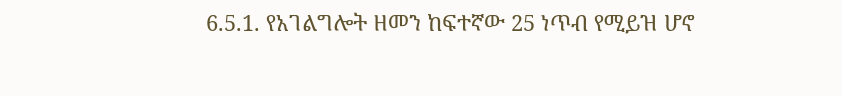6.5.1. የአገልግሎት ዘመን ከፍተኛው 25 ነጥብ የሚይዝ ሆኖ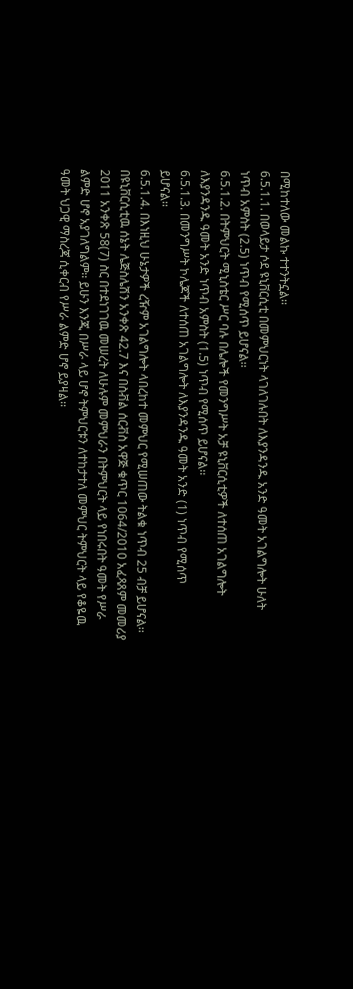በሚከተለው መልኩ ተተንትኗል፡፡
6.5.1.1. በወላይታ ሶደ ዩኒቨርሲቲ በመምህርነት ላገለገሉበት ለእያንዳንዱ አንድ ዓመት አገልግሎት ሁለት
ነጥብ አምስት (2.5) ነጥብ የሚሰጥ ይሆናል፡፡
6.5.1.2. በትምህርት ሚኒስቴር ሥር ባሉ በሌሎች የመንግሥት አቻ ዩኒቨርሲቲዎች ለተሰጠ አገልግሎት
ለእያንዳንዱ ዓመት አንድ ነጥብ አምስት (1.5) ነጥብ የሚሰጥ ይሆናል፡፡
6.5.1.3. በመንግሥት ኮሌጆች ለተሰጠ አገልግሎት ለእያንዳንዱ ዓመት አንድ (1) ነጥብ የሚሰጥ
ይሆናል፡፡
6.5.1.4. በእነዚህ ሁኔታዎች ረዥም አገልግሎት ላበረከተ መምህር የሚሠጠው ትልቁ ነጥብ 25 ብቻ ይሆናል፡፡
በዩኒቨርሲቲዉ ሰኔት ሌጅስሌሽን አንቀጽ 42.7 እና በስቭል ሰርቭስ አዋጅ ቁጥር 1064/2010 አፈጻጸም መመሪያ
2011 አንቀጽ 58(7) ስር በተደነገገዉ መሠረት ለሁሉም መምህራን በትምህርት ላይ የነበሩበት ዓመት የሥራ
ልምድ ሆኖ አያገለግልም፡፡ ይሁን እንጂ በሥራ ላይ ሆኖ ትምህርቱን ለተከታተለ መምህር ትምህርት ላይ የቆዬዉ
ዓመት ህጋዊ ማስረጃ ሲቀርብ የሥራ ልምድ ሆኖ ይያዛል፡፡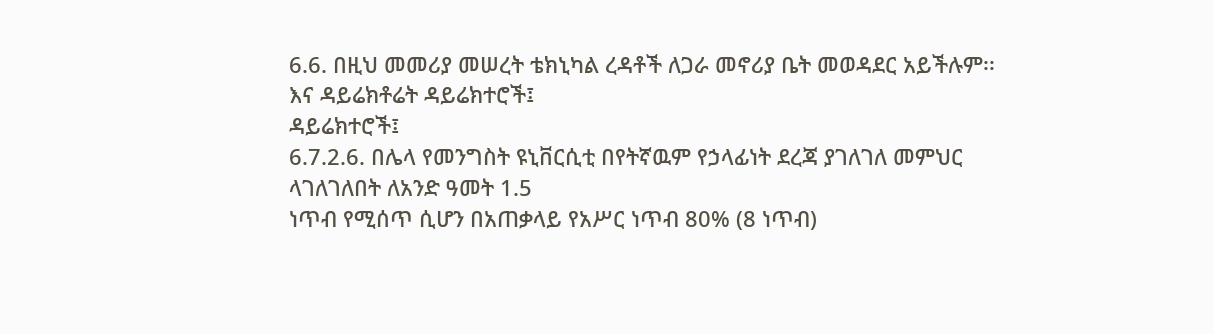6.6. በዚህ መመሪያ መሠረት ቴክኒካል ረዳቶች ለጋራ መኖሪያ ቤት መወዳደር አይችሉም፡፡
እና ዳይሬክቶሬት ዳይሬክተሮች፤
ዳይሬክተሮች፤
6.7.2.6. በሌላ የመንግስት ዩኒቨርሲቲ በየትኛዉም የኃላፊነት ደረጃ ያገለገለ መምህር ላገለገለበት ለአንድ ዓመት 1.5
ነጥብ የሚሰጥ ሲሆን በአጠቃላይ የአሥር ነጥብ 80% (8 ነጥብ)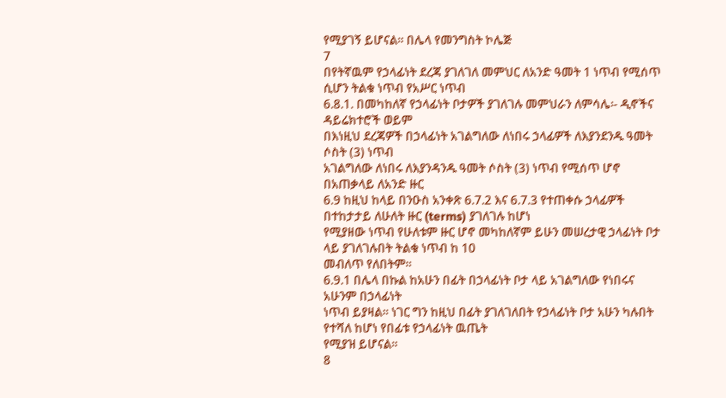የሚያገኝ ይሆናል፡፡ በሌላ የመንግስት ኮሌጅ
7
በየትኛዉም የኃላፊነት ደረጃ ያገለገለ መምህር ለአንድ ዓመት 1 ነጥብ የሚሰጥ ሲሆን ትልቁ ነጥብ የአሥር ነጥብ
6.8.1. በመካከለኛ የኃላፊነት ቦታዎች ያገለገሉ መምህራን ለምሳሌ፡- ዲኖችና ዳይሬክተሮች ወይም
በእነዚህ ደረጃዎች በኃላፊነት አገልግለው ለነበሩ ኃላፊዎች ለእያንደንዱ ዓመት ሶስት (3) ነጥብ
አገልግለው ለነበሩ ለእያንዳንዱ ዓመት ሶስት (3) ነጥብ የሚሰጥ ሆኖ በአጠቃላይ ለአንድ ዙር
6.9 ከዚህ ከላይ በንዑስ አንቀጽ 6.7.2 እና 6.7.3 የተጠቀሱ ኃላፊዎች በተከታታይ ለሁለት ዙር (terms) ያገለገሉ ከሆነ
የሚያዘው ነጥብ የሁለቱም ዙር ሆኖ መካከለኛም ይሁን መሠረታዊ ኃላፊነት ቦታ ላይ ያገለገሉበት ትልቁ ነጥብ ከ 10
መብለጥ የለበትም፡፡
6.9.1 በሌላ በኩል ከአሁን በፊት በኃላፊነት ቦታ ላይ አገልግለው የነበሩና አሁንም በኃላፊነት
ነጥብ ይያዛል፡፡ ነገር ግን ከዚህ በፊት ያገለገለበት የኃላፊነት ቦታ አሁን ካሉበት የተሻለ ከሆነ የበፊቱ የኃላፊነት ዉጤት
የሚያዝ ይሆናል፡፡
8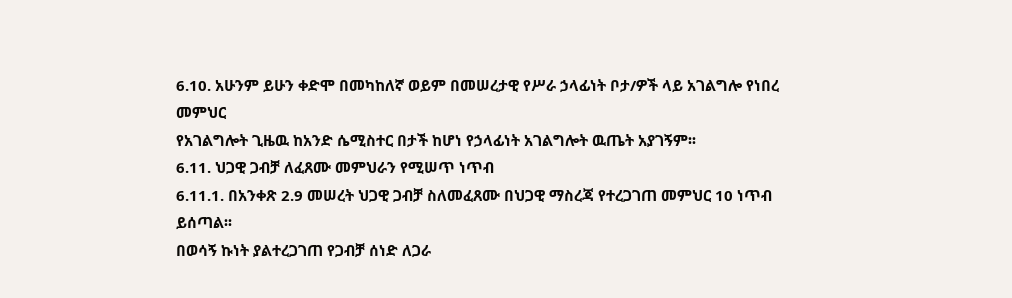6.10. አሁንም ይሁን ቀድሞ በመካከለኛ ወይም በመሠረታዊ የሥራ ኃላፊነት ቦታ/ዎች ላይ አገልግሎ የነበረ መምህር
የአገልግሎት ጊዜዉ ከአንድ ሴሚስተር በታች ከሆነ የኃላፊነት አገልግሎት ዉጤት አያገኝም፡፡
6.11. ህጋዊ ጋብቻ ለፈጸሙ መምህራን የሚሠጥ ነጥብ
6.11.1. በአንቀጽ 2.9 መሠረት ህጋዊ ጋብቻ ስለመፈጸሙ በህጋዊ ማስረጃ የተረጋገጠ መምህር 10 ነጥብ ይሰጣል፡፡
በወሳኝ ኩነት ያልተረጋገጠ የጋብቻ ሰነድ ለጋራ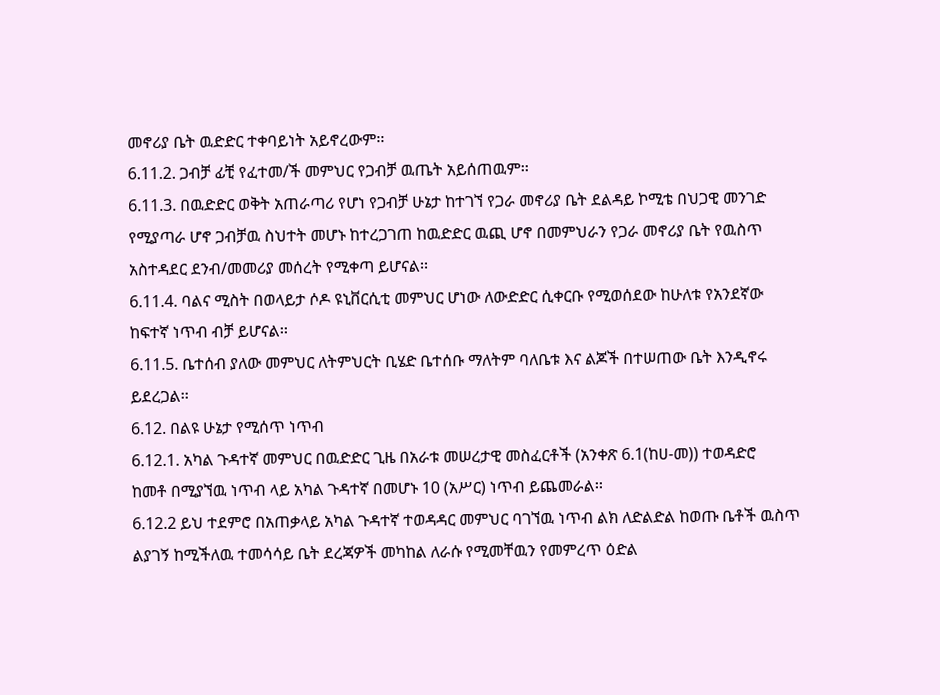መኖሪያ ቤት ዉድድር ተቀባይነት አይኖረውም፡፡
6.11.2. ጋብቻ ፊቺ የፈተመ/ች መምህር የጋብቻ ዉጤት አይሰጠዉም፡፡
6.11.3. በዉድድር ወቅት አጠራጣሪ የሆነ የጋብቻ ሁኔታ ከተገኘ የጋራ መኖሪያ ቤት ደልዳይ ኮሚቴ በህጋዊ መንገድ
የሚያጣራ ሆኖ ጋብቻዉ ስህተት መሆኑ ከተረጋገጠ ከዉድድር ዉጪ ሆኖ በመምህራን የጋራ መኖሪያ ቤት የዉስጥ
አስተዳደር ደንብ/መመሪያ መሰረት የሚቀጣ ይሆናል፡፡
6.11.4. ባልና ሚስት በወላይታ ሶዶ ዩኒቨርሲቲ መምህር ሆነው ለውድድር ሲቀርቡ የሚወሰደው ከሁለቱ የአንደኛው
ከፍተኛ ነጥብ ብቻ ይሆናል፡፡
6.11.5. ቤተሰብ ያለው መምህር ለትምህርት ቢሄድ ቤተሰቡ ማለትም ባለቤቱ እና ልጆች በተሠጠው ቤት እንዲኖሩ
ይደረጋል፡፡
6.12. በልዩ ሁኔታ የሚሰጥ ነጥብ
6.12.1. አካል ጉዳተኛ መምህር በዉድድር ጊዜ በአራቱ መሠረታዊ መስፈርቶች (አንቀጽ 6.1(ከሀ-መ)) ተወዳድሮ
ከመቶ በሚያኘዉ ነጥብ ላይ አካል ጉዳተኛ በመሆኑ 10 (አሥር) ነጥብ ይጨመራል፡፡
6.12.2 ይህ ተደምሮ በአጠቃላይ አካል ጉዳተኛ ተወዳዳር መምህር ባገኘዉ ነጥብ ልክ ለድልድል ከወጡ ቤቶች ዉስጥ
ልያገኝ ከሚችለዉ ተመሳሳይ ቤት ደረጃዎች መካከል ለራሱ የሚመቸዉን የመምረጥ ዕድል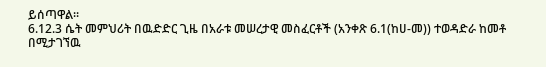ይሰጣዋል፡፡
6.12.3 ሴት መምህሪት በዉድድር ጊዜ በአራቱ መሠረታዊ መስፈርቶች (አንቀጽ 6.1(ከሀ-መ)) ተወዳድራ ከመቶ
በሚታገኘዉ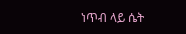ነጥብ ላይ ሴት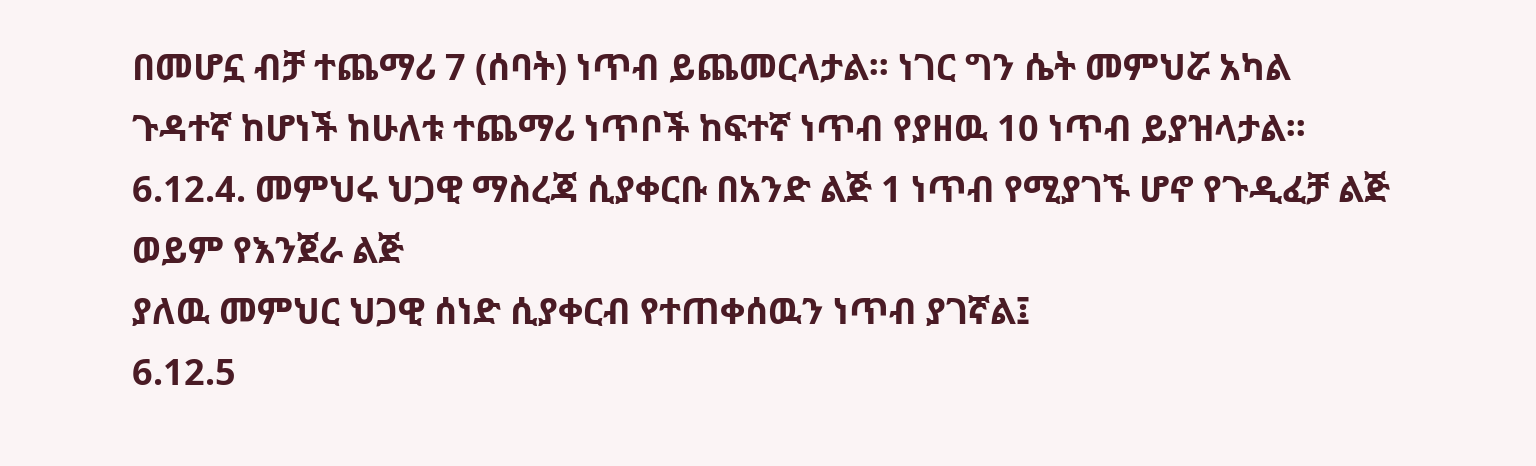በመሆኗ ብቻ ተጨማሪ 7 (ሰባት) ነጥብ ይጨመርላታል፡፡ ነገር ግን ሴት መምህሯ አካል
ጉዳተኛ ከሆነች ከሁለቱ ተጨማሪ ነጥቦች ከፍተኛ ነጥብ የያዘዉ 10 ነጥብ ይያዝላታል፡፡
6.12.4. መምህሩ ህጋዊ ማስረጃ ሲያቀርቡ በአንድ ልጅ 1 ነጥብ የሚያገኙ ሆኖ የጉዲፈቻ ልጅ ወይም የእንጀራ ልጅ
ያለዉ መምህር ህጋዊ ሰነድ ሲያቀርብ የተጠቀሰዉን ነጥብ ያገኛል፤
6.12.5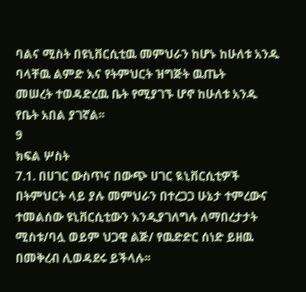ባልና ሚስት በዩኒቨርሲቲዉ መምህራን ከሆኑ ከሁለቱ አንዱ ባላቸዉ ልምድ እና የትምህርት ዝግጅት ዉጤት
መሠረት ተወዳድረዉ ቤት የሚያገኙ ሆኖ ከሁለቱ አንዱ የቤት አበል ያገኛል፡፡
9
ክፍል ሦስት
7.1. በሀገር ውስጥና በውጭ ሀገር ዪኒቨርሲቲዎች በትምህርት ላይ ያሉ መምህራን በተረጋጋ ሁኔታ ተምረውና
ተመልሰው ዩኒቨርሲቲውን እንዲያገለግሉ ለማበረታታት ሚስቱ/ባሏ ወይም ህጋዊ ልጅ/ የዉድድር ሰነድ ይዘዉ
በመቅረብ ሊወዳደሩ ይችላሉ፡፡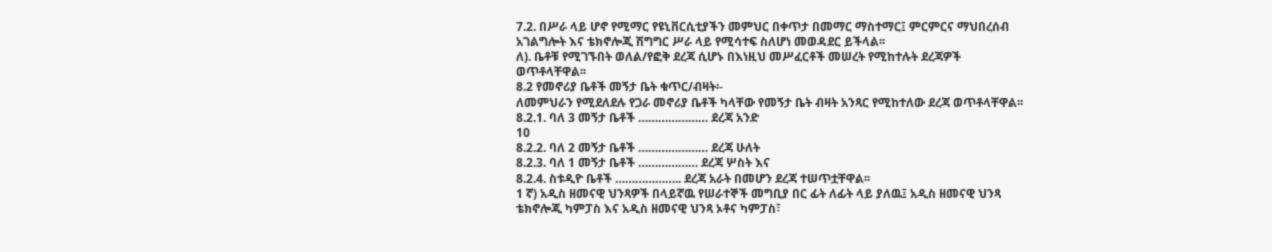7.2. በሥራ ላይ ሆኖ የሚማር የዩኒቨርሲቲያችን መምህር በቀጥታ በመማር ማስተማር፤ ምርምርና ማህበረሰብ
አገልግሎት እና ቴክኖሎጂ ሽግግር ሥራ ላይ የሚሳተፍ ስለሆነ መወዳደር ይችላል፡፡
ለ). ቤቶቹ የሚገኙበት ወለል/የፎቅ ደረጃ ሲሆኑ በእነዚህ መሥፈርቶች መሠረት የሚከተሉት ደረጃዎች
ወጥቶላቸዋል፡፡
8.2 የመኖሪያ ቤቶች መኝታ ቤት ቁጥር/ብዛት፡-
ለመምህራን የሚደለደሉ የጋራ መኖሪያ ቤቶች ካላቸው የመኝታ ቤት ብዛት አንጻር የሚከተለው ደረጃ ወጥቶላቸዋል፡፡
8.2.1. ባለ 3 መኝታ ቤቶች ………………… ደረጃ አንድ
10
8.2.2. ባለ 2 መኝታ ቤቶች ………………… ደረጃ ሁለት
8.2.3. ባለ 1 መኝታ ቤቶች ……………… ደረጃ ሦስት እና
8.2.4. ስቱዲዮ ቤቶች ……………….. ደረጃ አራት በመሆን ደረጃ ተሠጥቷቸዋል፡፡
1 ኛ) አዲስ ዘመናዊ ህንጻዎች በላይኛዉ የሠራተኞች መግቢያ በር ፊት ለፊት ላይ ያለዉ፤ አዲስ ዘመናዊ ህንጻ
ቴክኖሎጂ ካምፓስ እና አዲስ ዘመናዊ ህንጻ ኦቶና ካምፓስ፣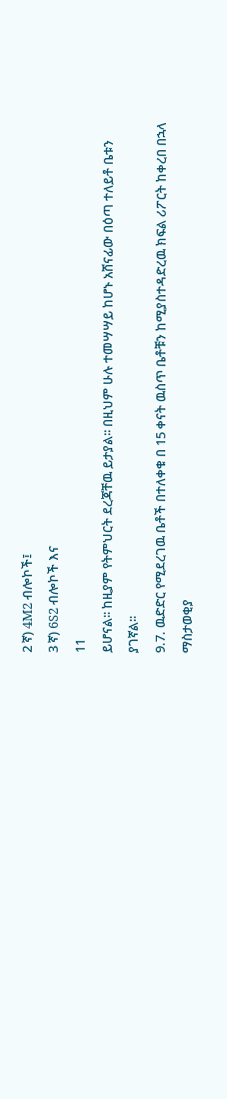2 ኛ) 4M2 ብሎኮች፤
3 ኛ) 6S2 ብሎኮች እና
11
ይሆናል፡፡ ከዚያም የትምህርት ደረጃቸዉ ይታያል፡፡ በዚህም ሁሉ ተመሣሣይ ከሆኑ አሸናፊው በዕጣ ተለይቶ ቤቱን
ያገኛል፡፡
9.7. ዉድድር የሚደረገዉ ቤቶች በተለቀቁ በ 15 ቀናት ዉስጥ ቤቶቹን ከሚያስተዳድረዉ ክፍል ሪፖርት ከቀረበ በኋላ
ማስታወቂያ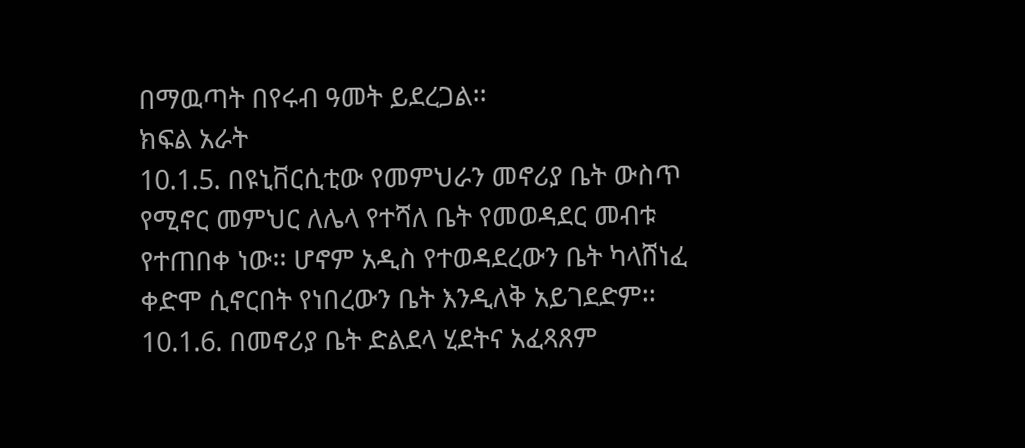በማዉጣት በየሩብ ዓመት ይደረጋል፡፡
ክፍል አራት
10.1.5. በዩኒቨርሲቲው የመምህራን መኖሪያ ቤት ውስጥ የሚኖር መምህር ለሌላ የተሻለ ቤት የመወዳደር መብቱ
የተጠበቀ ነው፡፡ ሆኖም አዲስ የተወዳደረውን ቤት ካላሸነፈ ቀድሞ ሲኖርበት የነበረውን ቤት እንዲለቅ አይገደድም፡፡
10.1.6. በመኖሪያ ቤት ድልደላ ሂደትና አፈጻጸም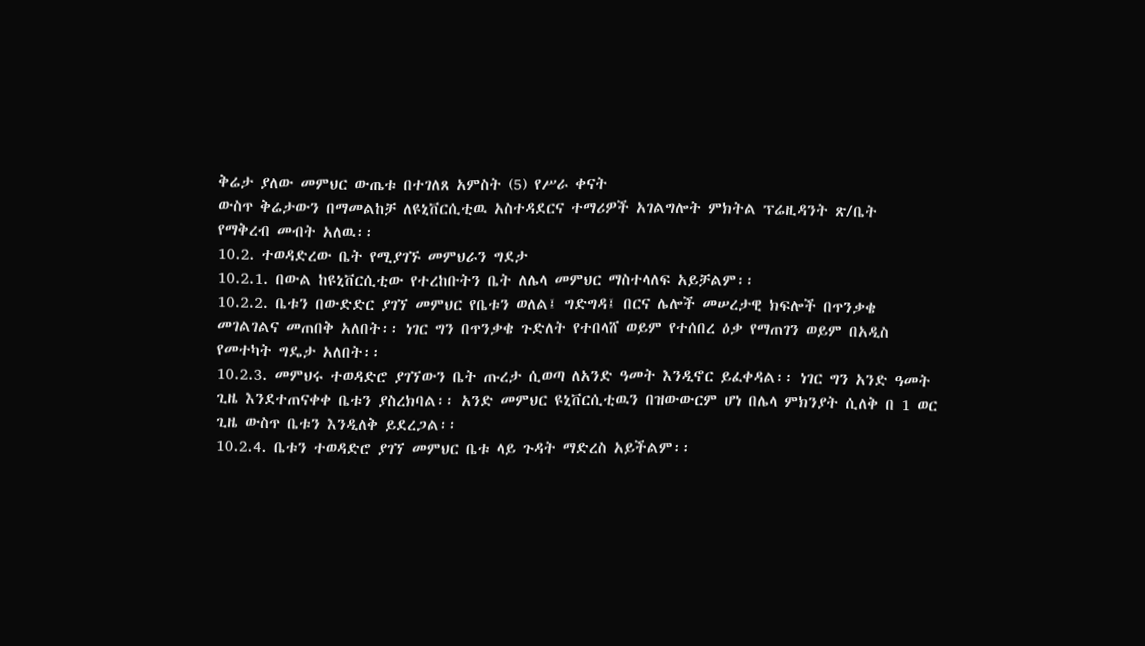ቅሬታ ያለው መምህር ውጤቱ በተገለጸ አምስት (5) የሥራ ቀናት
ውስጥ ቅሬታውን በማመልከቻ ለዩኒቨርሲቲዉ አስተዳደርና ተማሪዎች አገልግሎት ምክትል ፕሬዚዳንት ጽ/ቤት
የማቅረብ መብት አለዉ፡፡
10.2. ተወዳድረው ቤት የሚያገኙ መምህራን ግደታ
10.2.1. በውል ከዩኒቨርሲቲው የተረከቡትን ቤት ለሌላ መምህር ማስተላለፍ አይቻልም፡፡
10.2.2. ቤቱን በውድድር ያገኘ መምህር የቤቱን ወለል፤ ግድግዳ፤ በርና ሌሎች መሠረታዊ ክፍሎች በጥንቃቄ
መገልገልና መጠበቅ አለበት፡፡ ነገር ግን በጥንቃቄ ጉድለት የተበላሸ ወይም የተሰበረ ዕቃ የማጠገን ወይም በአዲስ
የመተካት ግዴታ አለበት፡፡
10.2.3. መምህሩ ተወዳድሮ ያገኘውን ቤት ጡረታ ሲወጣ ለአንድ ዓመት እንዲኖር ይፈቀዳል፡፡ ነገር ግን አንድ ዓመት
ጊዜ እንደተጠናቀቀ ቤቱን ያስረክባል፡፡ አንድ መምህር ዩኒቨርሲቲዉን በዝውውርም ሆነ በሌላ ምክንያት ሲለቅ በ 1 ወር
ጊዜ ውስጥ ቤቱን እንዲለቅ ይደረጋል፡፡
10.2.4. ቤቱን ተወዳድሮ ያገኘ መምህር ቤቱ ላይ ጉዳት ማድረስ አይችልም፡፡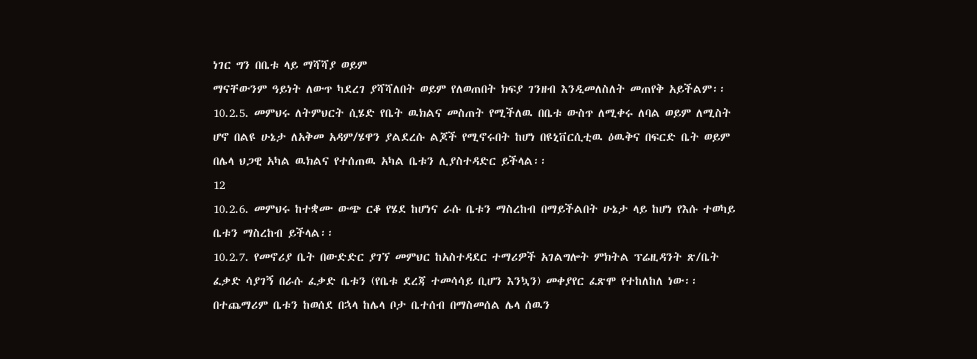ነገር ግን በቤቱ ላይ ማሻሻያ ወይም
ማናቸውንም ዓይነት ለውጥ ካደረገ ያሻሻለበት ወይም የለወጠበት ክፍያ ገንዘብ እንዲመለስለት መጠየቅ አይችልም፡፡
10.2.5. መምህሩ ለትምህርት ሲሄድ የቤት ዉክልና መስጠት የሚችለዉ በቤቱ ውስጥ ለሚቀሩ ለባል ወይም ለሚስት
ሆኖ በልዩ ሁኔታ ለአቅመ አዳም/ሄዋን ያልደረሱ ልጆች የሚኖሩበት ከሆነ በዩኒቨርሲቲዉ ዕዉቅና በፍርድ ቤት ወይም
በሌላ ህጋዊ አካል ዉክልና የተሰጠዉ አካል ቤቱን ሊያስተዳድር ይችላል፡፡
12
10.2.6. መምህሩ ከተቋሙ ውጭ ርቆ የሄደ ከሆነና ራሱ ቤቱን ማስረከብ በማይችልበት ሁኔታ ላይ ከሆነ የእሱ ተወካይ
ቤቱን ማስረከብ ይችላል፡፡
10.2.7. የመኖሪያ ቤት በውድድር ያገኘ መምህር ከአስተዳደር ተማሪዎች አገልግሎት ምክትል ፕሬዚዳንት ጽ/ቤት
ፈቃድ ሳያገኝ በራሱ ፈቃድ ቤቱን (የቤቱ ደረጃ ተመሳሳይ ቢሆን እንኳን) መቀያየር ፈጽሞ የተከለከለ ነው፡፡
በተጨማሪም ቤቱን ከወሰደ በኋላ ከሌላ ቦታ ቤተሰብ በማስመሰል ሌላ ሰዉን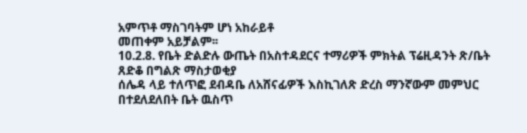አምጥቶ ማስገባትም ሆነ አከራይቶ
መጠቀም አይቻልም፡፡
10.2.8. የቤት ድልድሉ ውጤት በአስተዳደርና ተማሪዎች ምክትል ፕሬዚዳንት ጽ/ቤት ጸድቆ በግልጽ ማስታወቂያ
ሰሌዳ ላይ ተለጥፎ ደብዳቤ ለአሸናፊዎች እስኪገለጽ ድረስ ማንኛውም መምህር በተደለደለበት ቤት ዉስጥ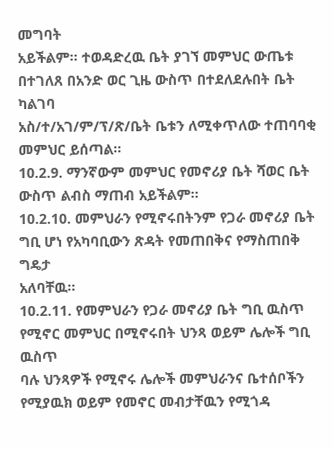መግባት
አይችልም፡፡ ተወዳድረዉ ቤት ያገኘ መምህር ውጤቱ በተገለጸ በአንድ ወር ጊዜ ውስጥ በተደለደሉበት ቤት ካልገባ
አስ/ተ/አገ/ም/ፕ/ጽ/ቤት ቤቱን ለሚቀጥለው ተጠባባቂ መምህር ይሰጣል፡፡
10.2.9. ማንኛውም መምህር የመኖሪያ ቤት ሻወር ቤት ውስጥ ልብስ ማጠብ አይችልም፡፡
10.2.10. መምህራን የሚኖሩበትንም የጋራ መኖሪያ ቤት ግቢ ሆነ የአካባቢውን ጽዳት የመጠበቅና የማስጠበቅ ግዴታ
አለባቸዉ፡፡
10.2.11. የመምህራን የጋራ መኖሪያ ቤት ግቢ ዉስጥ የሚኖር መምህር በሚኖሩበት ህንጻ ወይም ሌሎች ግቢ ዉስጥ
ባሉ ህንጻዎች የሚኖሩ ሌሎች መምህራንና ቤተሰቦችን የሚያዉክ ወይም የመኖር መብታቸዉን የሚጎዳ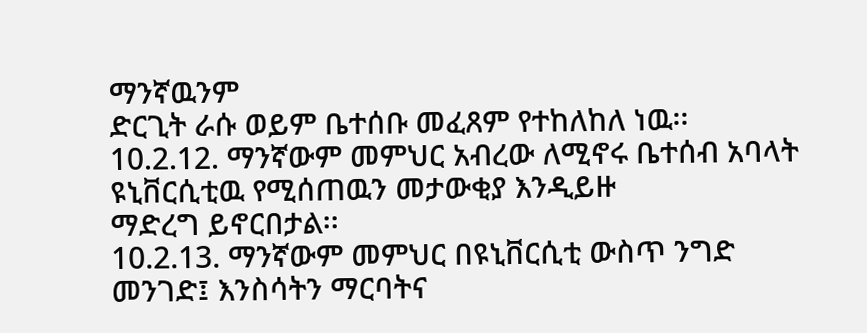ማንኛዉንም
ድርጊት ራሱ ወይም ቤተሰቡ መፈጸም የተከለከለ ነዉ፡፡
10.2.12. ማንኛውም መምህር አብረው ለሚኖሩ ቤተሰብ አባላት ዩኒቨርሲቲዉ የሚሰጠዉን መታውቂያ እንዲይዙ
ማድረግ ይኖርበታል፡፡
10.2.13. ማንኛውም መምህር በዩኒቨርሲቲ ውስጥ ንግድ መንገድ፤ እንስሳትን ማርባትና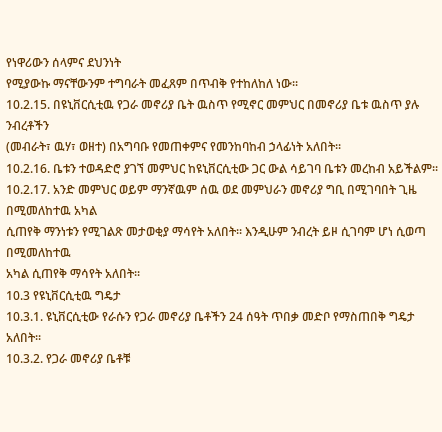የነዋሪውን ሰላምና ደህንነት
የሚያውኩ ማናቸውንም ተግባራት መፈጸም በጥብቅ የተከለከለ ነው፡፡
10.2.15. በዩኒቨርሲቲዉ የጋራ መኖሪያ ቤት ዉስጥ የሚኖር መምህር በመኖሪያ ቤቱ ዉስጥ ያሉ ንብረቶችን
(መብራት፣ ዉሃ፣ ወዘተ) በአግባቡ የመጠቀምና የመንከባከብ ኃላፊነት አለበት፡፡
10.2.16. ቤቱን ተወዳድሮ ያገኘ መምህር ከዩኒቨርሲቲው ጋር ውል ሳይገባ ቤቱን መረከብ አይችልም፡፡
10.2.17. አንድ መምህር ወይም ማንኛዉም ሰዉ ወደ መምህራን መኖሪያ ግቢ በሚገባበት ጊዜ በሚመለከተዉ አካል
ሲጠየቅ ማንነቱን የሚገልጽ መታወቂያ ማሳየት አለበት፡፡ እንዲሁም ንብረት ይዞ ሲገባም ሆነ ሲወጣ በሚመለከተዉ
አካል ሲጠየቅ ማሳየት አለበት፡፡
10.3 የዩኒቨርሲቲዉ ግዴታ
10.3.1. ዩኒቨርሲቲው የራሱን የጋራ መኖሪያ ቤቶችን 24 ሰዓት ጥበቃ መድቦ የማስጠበቅ ግዴታ አለበት፡፡
10.3.2. የጋራ መኖሪያ ቤቶቹ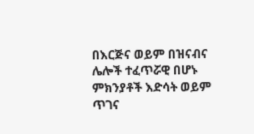በእርጅና ወይም በዝናብና ሌሎች ተፈጥሯዊ በሆኑ ምክንያቶች እድሳት ወይም ጥገና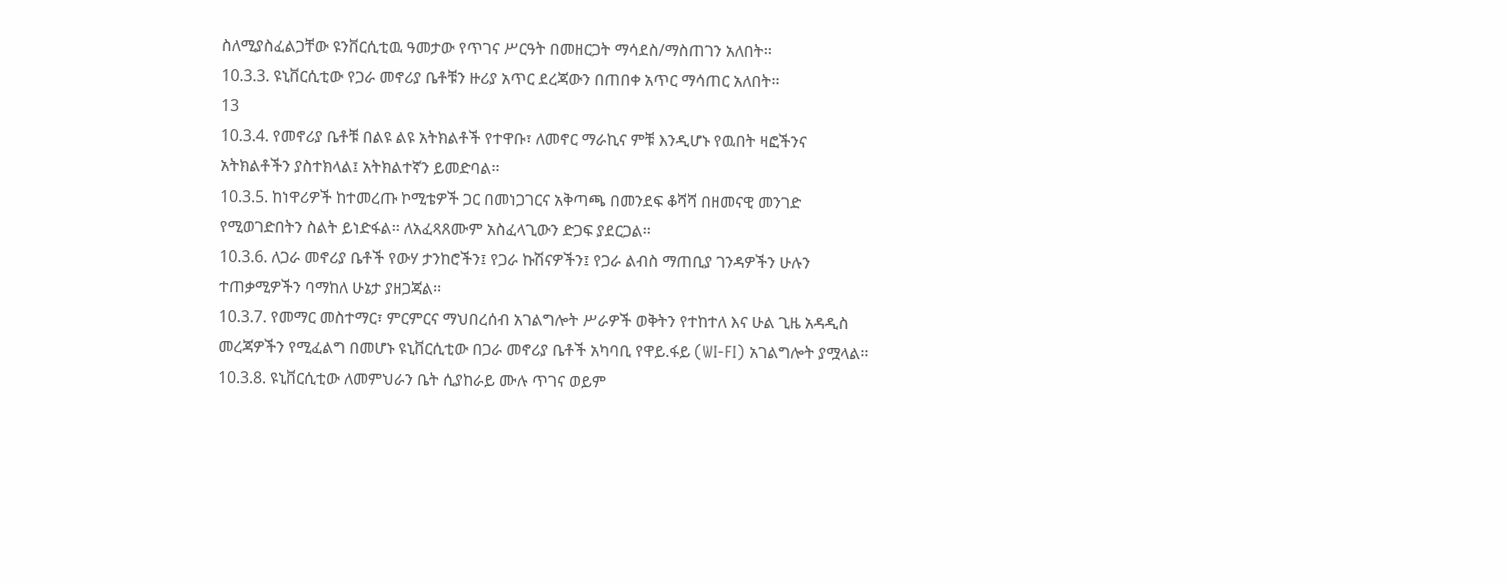ስለሚያስፈልጋቸው ዩንቨርሲቲዉ ዓመታው የጥገና ሥርዓት በመዘርጋት ማሳደስ/ማስጠገን አለበት፡፡
10.3.3. ዩኒቨርሲቲው የጋራ መኖሪያ ቤቶቹን ዙሪያ አጥር ደረጃውን በጠበቀ አጥር ማሳጠር አለበት፡፡
13
10.3.4. የመኖሪያ ቤቶቹ በልዩ ልዩ አትክልቶች የተዋቡ፣ ለመኖር ማራኪና ምቹ እንዲሆኑ የዉበት ዛፎችንና
አትክልቶችን ያስተክላል፤ አትክልተኛን ይመድባል፡፡
10.3.5. ከነዋሪዎች ከተመረጡ ኮሚቴዎች ጋር በመነጋገርና አቅጣጫ በመንደፍ ቆሻሻ በዘመናዊ መንገድ
የሚወገድበትን ስልት ይነድፋል፡፡ ለአፈጻጸሙም አስፈላጊውን ድጋፍ ያደርጋል፡፡
10.3.6. ለጋራ መኖሪያ ቤቶች የውሃ ታንከሮችን፤ የጋራ ኩሽናዎችን፤ የጋራ ልብስ ማጠቢያ ገንዳዎችን ሁሉን
ተጠቃሚዎችን ባማከለ ሁኔታ ያዘጋጃል፡፡
10.3.7. የመማር መስተማር፣ ምርምርና ማህበረሰብ አገልግሎት ሥራዎች ወቅትን የተከተለ እና ሁል ጊዜ አዳዲስ
መረጃዎችን የሚፈልግ በመሆኑ ዩኒቨርሲቲው በጋራ መኖሪያ ቤቶች አካባቢ የዋይ.ፋይ (WI-FI) አገልግሎት ያሟላል፡፡
10.3.8. ዩኒቨርሲቲው ለመምህራን ቤት ሲያከራይ ሙሉ ጥገና ወይም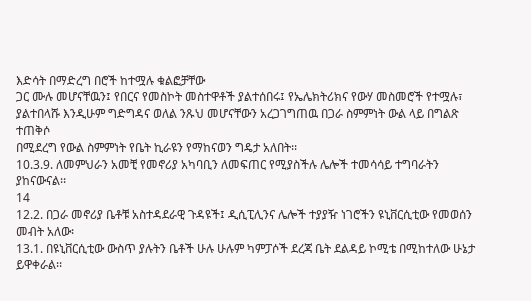እድሳት በማድረግ በሮች ከተሟሉ ቁልፎቻቸው
ጋር ሙሉ መሆናቸዉን፤ የበርና የመስኮት መስተዋቶች ያልተሰበሩ፤ የኤሌክትሪክና የውሃ መስመሮች የተሟሉ፣
ያልተበላሹ እንዲሁም ግድግዳና ወለል ንጹህ መሆናቸውን አረጋገግጠዉ በጋራ ስምምነት ውል ላይ በግልጽ ተጠቅሶ
በሚደረግ የውል ስምምነት የቤት ኪራዩን የማከናወን ግዴታ አለበት፡፡
10.3.9. ለመምህራን አመቺ የመኖሪያ አካባቢን ለመፍጠር የሚያስችሉ ሌሎች ተመሳሳይ ተግባራትን ያከናውናል፡፡
14
12.2. በጋራ መኖሪያ ቤቶቹ አስተዳደራዊ ጉዳዩች፤ ዲሲፒሊንና ሌሎች ተያያዥ ነገሮችን ዩኒቨርሲቲው የመወሰን መብት አለው፡
13.1. በዩኒቨርሲቲው ውስጥ ያሉትን ቤቶች ሁሉ ሁሉም ካምፓሶች ደረጃ ቤት ደልዳይ ኮሚቴ በሚከተለው ሁኔታ
ይዋቀራል፡፡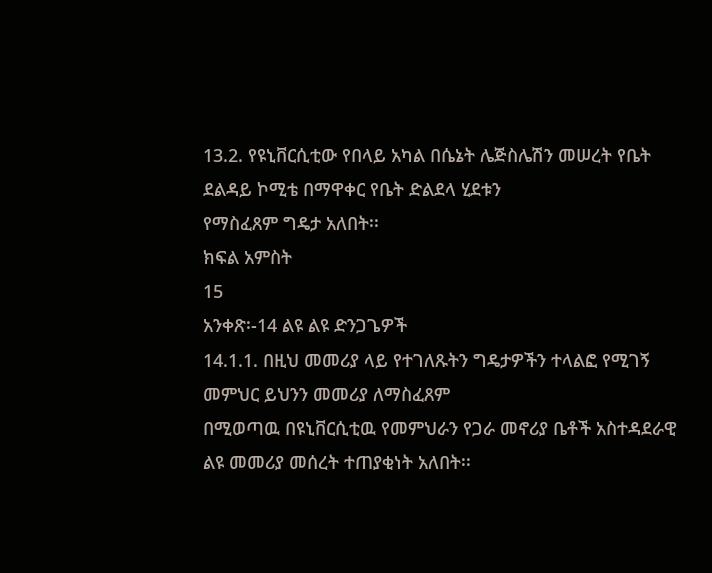13.2. የዩኒቨርሲቲው የበላይ አካል በሴኔት ሌጅስሌሽን መሠረት የቤት ደልዳይ ኮሚቴ በማዋቀር የቤት ድልደላ ሂደቱን
የማስፈጸም ግዴታ አለበት፡፡
ክፍል አምስት
15
አንቀጽ፡-14 ልዩ ልዩ ድንጋጌዎች
14.1.1. በዚህ መመሪያ ላይ የተገለጹትን ግዴታዎችን ተላልፎ የሚገኝ መምህር ይህንን መመሪያ ለማስፈጸም
በሚወጣዉ በዩኒቨርሲቲዉ የመምህራን የጋራ መኖሪያ ቤቶች አስተዳደራዊ ልዩ መመሪያ መሰረት ተጠያቂነት አለበት፡፡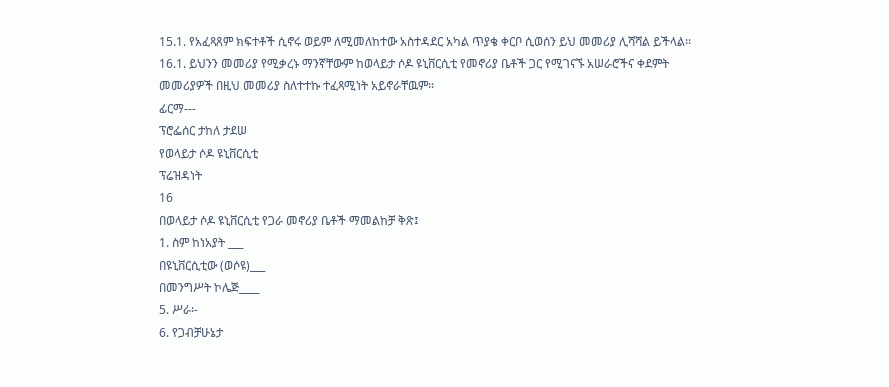15.1. የአፈጻጸም ክፍተቶች ሲኖሩ ወይም ለሚመለከተው አስተዳደር አካል ጥያቄ ቀርቦ ሲወሰን ይህ መመሪያ ሊሻሻል ይችላል፡፡
16.1. ይህንን መመሪያ የሚቃረኑ ማንኛቸውም ከወላይታ ሶዶ ዩኒቨርሲቲ የመኖሪያ ቤቶች ጋር የሚገናኙ አሠራሮችና ቀደምት
መመሪያዎች በዚህ መመሪያ ስለተተኩ ተፈጻሚነት አይኖራቸዉም፡፡
ፊርማ---
ፕሮፌሰር ታከለ ታደሠ
የወላይታ ሶዶ ዩኒቨርሲቲ
ፕሬዝዳነት
16
በወላይታ ሶዶ ዩኒቨርሲቲ የጋራ መኖሪያ ቤቶች ማመልከቻ ቅጽ፤
1. ስም ከነአያት ___
በዩኒቨርሲቲው (ወሶዩ)___
በመንግሥት ኮሌጅ____
5. ሥራ፡-
6. የጋብቻሁኔታ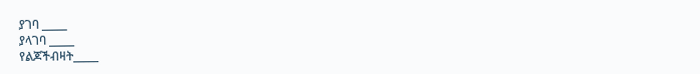ያገባ _____
ያላገባ _____
የልጆችብዛት_____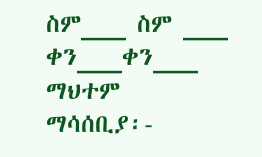ስም___ ስም ___
ቀን___ቀን___ ማህተም
ማሳሰቢያ፡-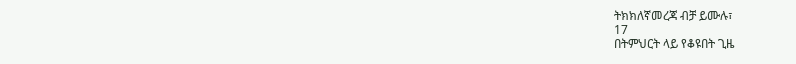ትክክለኛመረጃ ብቻ ይሙሉ፣
17
በትምህርት ላይ የቆዩበት ጊዜ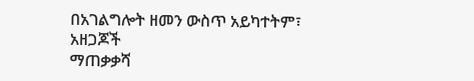በአገልግሎት ዘመን ውስጥ አይካተትም፣
አዘጋጆች
ማጠቃቃሻ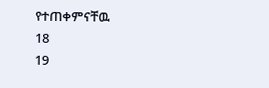የተጠቀምናቸዉ
18
19